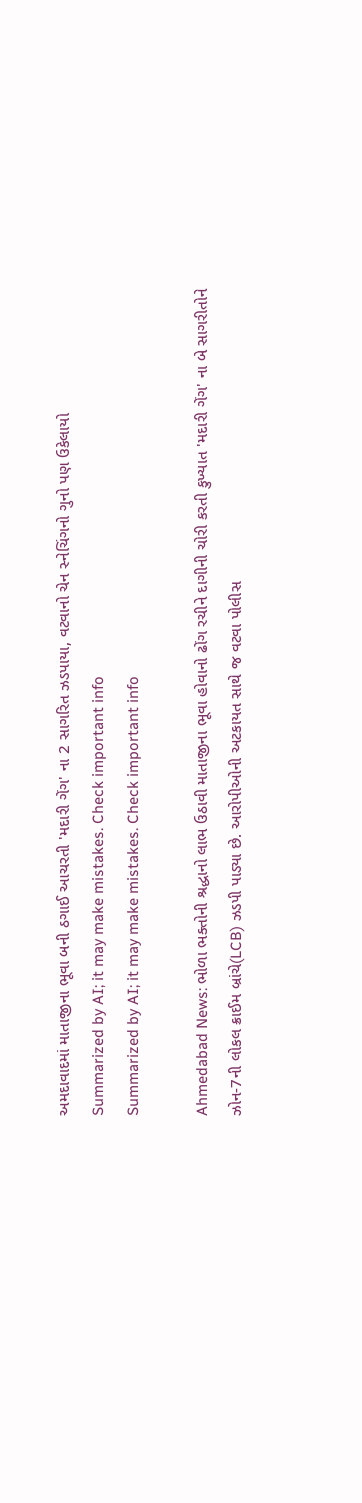અમદાવાદમાં માતાજીના ભૂવા બની ઠગાઈ આચરતી 'મદારી ગેંગ' ના 2 સાગરિત ઝડપાયા, વટવાનો ચેન સ્નેચિંગનો ગુનો પણ ઉકેલાયો
Summarized by AI; it may make mistakes. Check important info
Summarized by AI; it may make mistakes. Check important info

Ahmedabad News: ભોળા ભક્તોની શ્રદ્ધાનો લાભ ઉઠાવી માતાજીના ભૂવા હોવાનો ઢોંગ રચીને દાગીની ચોરી કરતી કુખ્યાત 'મદારી ગેંગ' ના બે સાગરીતોને ઝોન-7ની લોકલ ક્રાઈમ બ્રાંચે(LCB) ઝડપી પાડ્યા છે. આરોપીઓની અટકાયત સાથે જ વટવા પોલીસ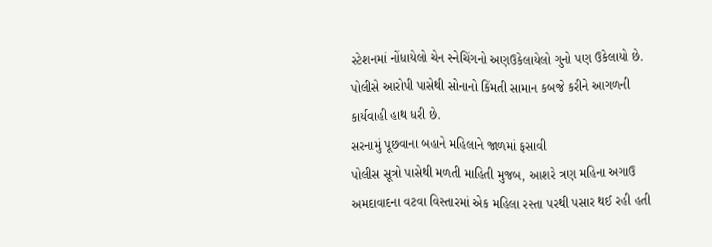સ્ટેશનમાં નોંધાયેલો ચેન સ્નેચિંગનો અણઉકેલાયેલો ગુનો પણ ઉકેલાયો છે. પોલીસે આરોપી પાસેથી સોનાનો કિંમતી સામાન કબજે કરીને આગળની કાર્યવાહી હાથ ધરી છે.
સરનામું પૂછવાના બહાને મહિલાને જાળમાં ફસાવી
પોલીસ સૂત્રો પાસેથી મળતી માહિતી મુજબ, આશરે ત્રણ મહિના અગાઉ અમદાવાદના વટવા વિસ્તારમાં એક મહિલા રસ્તા પરથી પસાર થઈ રહી હતી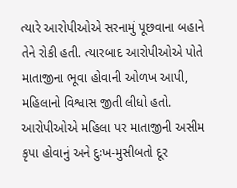ત્યારે આરોપીઓએ સરનામું પૂછવાના બહાને તેને રોકી હતી. ત્યારબાદ આરોપીઓએ પોતે માતાજીના ભૂવા હોવાની ઓળખ આપી, મહિલાનો વિશ્વાસ જીતી લીધો હતો.
આરોપીઓએ મહિલા પર માતાજીની અસીમ કૃપા હોવાનું અને દુઃખ-મુસીબતો દૂર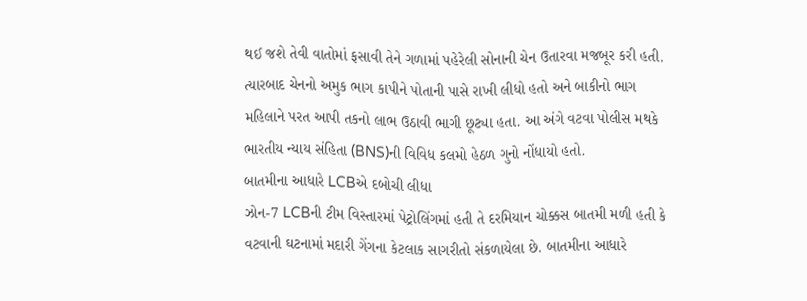થઈ જશે તેવી વાતોમાં ફસાવી તેને ગળામાં પહેરેલી સોનાની ચેન ઉતારવા મજબૂર કરી હતી. ત્યારબાદ ચેનનો અમુક ભાગ કાપીને પોતાની પાસે રાખી લીધો હતો અને બાકીનો ભાગ મહિલાને પરત આપી તકનો લાભ ઉઠાવી ભાગી છૂટ્યા હતા. આ અંગે વટવા પોલીસ મથકે ભારતીય ન્યાય સંહિતા (BNS)ની વિવિધ કલમો હેઠળ ગુનો નોંધાયો હતો.
બાતમીના આધારે LCBએ દબોચી લીધા
ઝોન-7 LCBની ટીમ વિસ્તારમાં પેટ્રોલિંગમાં હતી તે દરમિયાન ચોક્કસ બાતમી મળી હતી કે વટવાની ઘટનામાં મદારી ગેંગના કેટલાક સાગરીતો સંકળાયેલા છે. બાતમીના આધારે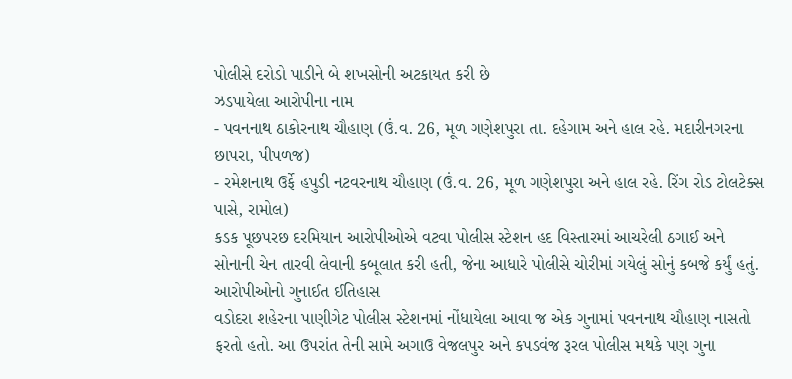પોલીસે દરોડો પાડીને બે શખસોની અટકાયત કરી છે
ઝડપાયેલા આરોપીના નામ
- પવનનાથ ઠાકોરનાથ ચૌહાણ (ઉં.વ. 26, મૂળ ગણેશપુરા તા. દહેગામ અને હાલ રહે. મદારીનગરના છાપરા, પીપળજ)
- રમેશનાથ ઉર્ફે હપુડી નટવરનાથ ચૌહાણ (ઉં.વ. 26, મૂળ ગણેશપુરા અને હાલ રહે. રિંગ રોડ ટોલટેક્સ પાસે, રામોલ)
કડક પૂછપરછ દરમિયાન આરોપીઓએ વટવા પોલીસ સ્ટેશન હદ વિસ્તારમાં આચરેલી ઠગાઈ અને સોનાની ચેન તારવી લેવાની કબૂલાત કરી હતી, જેના આધારે પોલીસે ચોરીમાં ગયેલું સોનું કબજે કર્યું હતું.
આરોપીઓનો ગુનાઈત ઈતિહાસ
વડોદરા શહેરના પાણીગેટ પોલીસ સ્ટેશનમાં નોંધાયેલા આવા જ એક ગુનામાં પવનનાથ ચૌહાણ નાસતો ફરતો હતો. આ ઉપરાંત તેની સામે અગાઉ વેજલપુર અને કપડવંજ રૂરલ પોલીસ મથકે પણ ગુના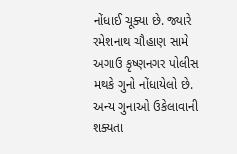નોંધાઈ ચૂક્યા છે. જ્યારે રમેશનાથ ચૌહાણ સામે અગાઉ કૃષ્ણનગર પોલીસ મથકે ગુનો નોંધાયેલો છે.
અન્ય ગુનાઓ ઉકેલાવાની શક્યતા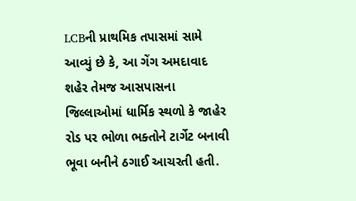LCBની પ્રાથમિક તપાસમાં સામે આવ્યું છે કે, આ ગેંગ અમદાવાદ શહેર તેમજ આસપાસના જિલ્લાઓમાં ધાર્મિક સ્થળો કે જાહેર રોડ પર ભોળા ભક્તોને ટાર્ગેટ બનાવી ભૂવા બનીને ઠગાઈ આચરતી હતી.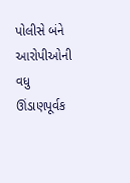પોલીસે બંને આરોપીઓની વધુ ઊંડાણપૂર્વક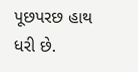પૂછપરછ હાથ ધરી છે.